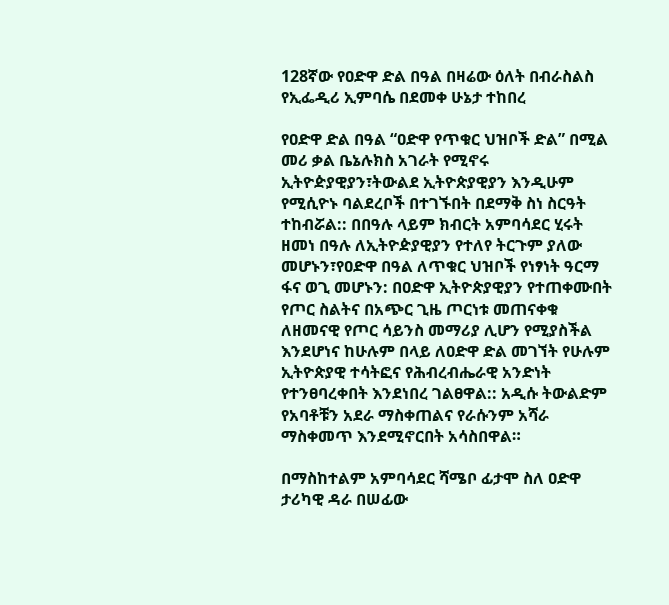128ኛው የዐድዋ ድል በዓል በዛሬው ዕለት በብራስልስ የኢፌዲሪ ኢምባሴ በደመቀ ሁኔታ ተከበረ

የዐድዋ ድል በዓል “ዐድዋ የጥቁር ህዝቦች ድል” በሚል መሪ ቃል ቤኔሉክስ አገራት የሚኖሩ ኢትዮዽያዊያን፣ትውልደ ኢትዮጵያዊያን እንዲሁም የሚሲዮኑ ባልደረቦች በተገኙበት በደማቅ ስነ ስርዓት ተከብሯል:: በበዓሉ ላይም ክብርት አምባሳደር ሂሩት ዘመነ በዓሉ ለኢትዮዽያዊያን የተለየ ትርጉም ያለው መሆኑን፣የዐድዋ በዓል ለጥቁር ህዝቦች የነፃነት ዓርማ ፋና ወጊ መሆኑን: በዐድዋ ኢትዮጵያዊያን የተጠቀሙበት የጦር ስልትና በአጭር ጊዜ ጦርነቱ መጠናቀቁ ለዘመናዊ የጦር ሳይንስ መማሪያ ሊሆን የሚያስችል እንደሆነና ከሁሉም በላይ ለዐድዋ ድል መገኘት የሁሉም ኢትዮጵያዊ ተሳትፎና የሕብረብሔራዊ አንድነት የተንፀባረቀበት እንደነበረ ገልፀዋል:: አዲሱ ትውልድም የአባቶቹን አደራ ማስቀጠልና የራሱንም አሻራ ማስቀመጥ እንደሚኖርበት አሳስበዋል።

በማስከተልም አምባሳደር ሻሜቦ ፊታሞ ስለ ዐድዋ ታሪካዊ ዳራ በሠፊው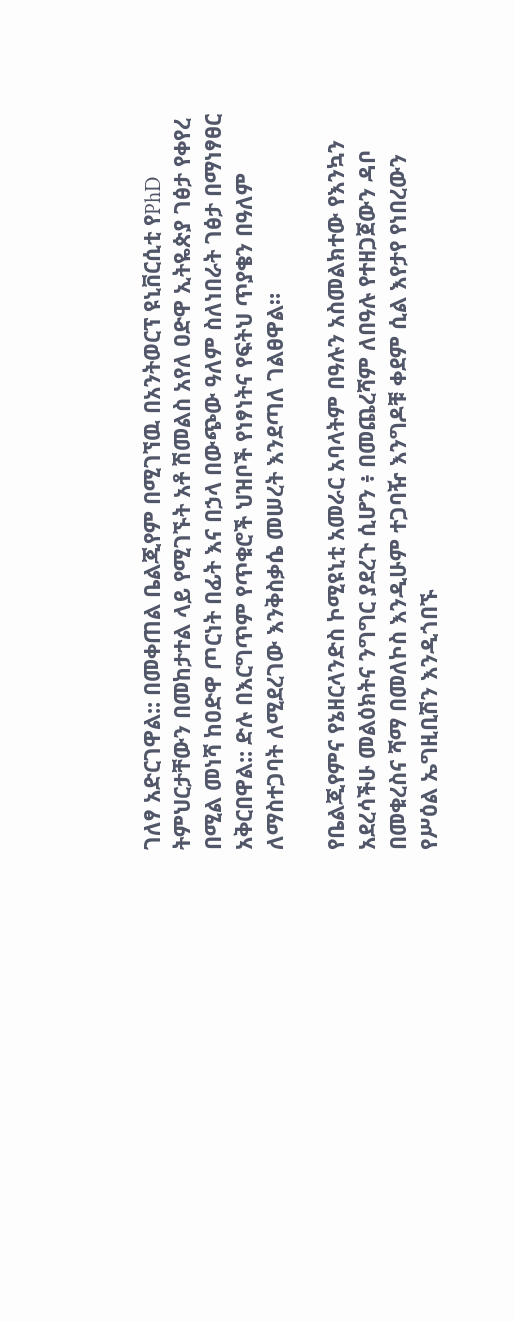ገለፃ አድርገዋል:: በመቀጠል ቤልጂየም በሚገኘዉ በአንትወርፕ ዩኒቨርሲቲ የPhD ትምህርታቸውን በመከታተል ላይ የሚገኙት አቶ ሽመልስ አየለ ዐድዋ ኢትዬጵያ ገፅታ የቀየረ በሚል መነሻ ከዐድዋ ጦርነት በፊት እና በኃላ በውጭው ዓለም ስለነበራት ገፅታ በማነፃፀር አቅርበዋል:: ድሉ በእርግጥም የጥቁሮች ህዝቦች የነፃነትና የፍትህ ጥያቄን በዓለም ለማስተጋባት ለሚደረገው እንቅስቃሴ መሠረት እንደጣለ ገልፀዋል።

የቤልጂየምና የኔዘርላንድስ ኮሚዩኒቲ አመራር አባላትም በዓሉን አስመልክተው የእንኳን አደረሳችሁ መልዕክትና ንግግር ያደረጉ ሲሆን ፥ በመጨረሻም ለበዓሉ የተዘጋጀውን ዳቦ በመቁረስና ሻማ በመለኮስ እንዲሁም ተጋባዥ እንግዶቹ ቀደም ሲል እየታየ የነበረውን የሥዕል ኤግዚቢሽን እንዲጎበኙ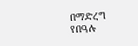በማድረግ የበዓሉ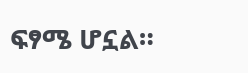ፍፃሜ ሆኗል።